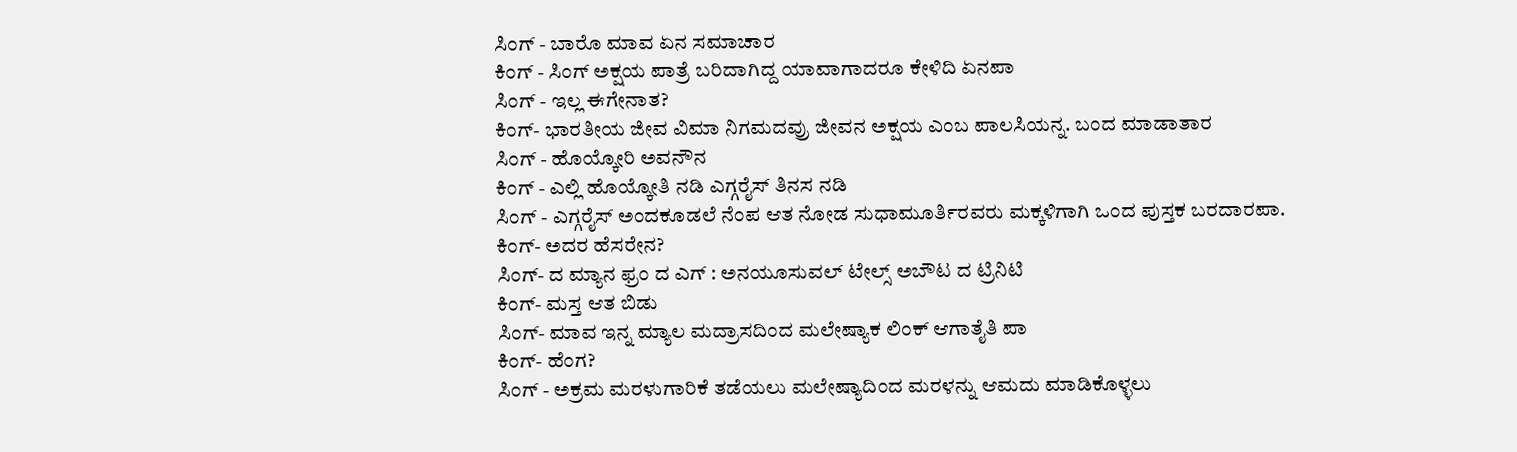ಸಿಂಗ್ - ಬಾರೊ ಮಾವ ಏನ ಸಮಾಚಾರ
ಕಿಂಗ್ - ಸಿಂಗ್ ಅಕ್ಷಯ ಪಾತ್ರೆ ಬರಿದಾಗಿದ್ದ ಯಾವಾಗಾದರೂ ಕೇಳಿದಿ ಏನಪಾ
ಸಿಂಗ್ - ಇಲ್ಲ ಈಗೇನಾತ?
ಕಿಂಗ್- ಭಾರತೀಯ ಜೀವ ವಿಮಾ ನಿಗಮದವ್ರು ಜೀವನ ಅಕ್ಷಯ ಎಂಬ ಪಾಲಸಿಯನ್ನ. ಬಂದ ಮಾಡಾತಾರ
ಸಿಂಗ್ - ಹೊಯ್ಕೋರಿ ಅವನೌನ
ಕಿಂಗ್ - ಎಲ್ಲಿ ಹೊಯ್ಕೋತಿ ನಡಿ ಎಗ್ಗರೈಸ್ ತಿನಸ ನಡಿ
ಸಿಂಗ್ - ಎಗ್ಗರೈಸ್ ಅಂದಕೂಡಲೆ ನೆಂಪ ಆತ ನೋಡ ಸುಧಾಮೂರ್ತಿರವರು ಮಕ್ಕಳಿಗಾಗಿ ಒಂದ ಪುಸ್ತಕ ಬರದಾರಪಾ.
ಕಿಂಗ್- ಅದರ ಹೆಸರೇನ?
ಸಿಂಗ್- ದ ಮ್ಯಾನ ಫ್ರಂ ದ ಎಗ್ : ಅನಯೂಸುವಲ್ ಟೇಲ್ಸ್ ಅಬೌಟ ದ ಟ್ರಿನಿಟಿ
ಕಿಂಗ್- ಮಸ್ತ ಆತ ಬಿಡು
ಸಿಂಗ್- ಮಾವ ಇನ್ನ ಮ್ಯಾಲ ಮದ್ರಾಸದಿಂದ ಮಲೇಷ್ಯಾಕ ಲಿಂಕ್ ಆಗಾತೈತಿ ಪಾ
ಕಿಂಗ್- ಹೆಂಗ?
ಸಿಂಗ್ - ಅಕ್ರಮ ಮರಳುಗಾರಿಕೆ ತಡೆಯಲು ಮಲೇಷ್ಯಾದಿಂದ ಮರಳನ್ನು ಆಮದು ಮಾಡಿಕೊಳ್ಳಲು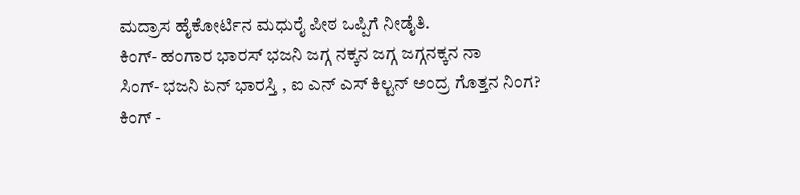ಮದ್ರಾಸ ಹೈಕೋರ್ಟಿನ ಮಧುರೈ ಪೀಠ ಒಪ್ಪಿಗೆ ನೀಡೈತಿ.
ಕಿಂಗ್- ಹಂಗಾರ ಭಾರಸ್ ಭಜನಿ ಜಗ್ಗ ನಕ್ಕನ ಜಗ್ಗ ಜಗ್ಗನಕ್ಕನ ನಾ
ಸಿಂಗ್- ಭಜನಿ ಏನ್ ಭಾರಸ್ತಿ , ಐ ಎನ್ ಎಸ್ ಕಿಲ್ಟನ್ ಅಂದ್ರ ಗೊತ್ತನ ನಿಂಗ?
ಕಿಂಗ್ -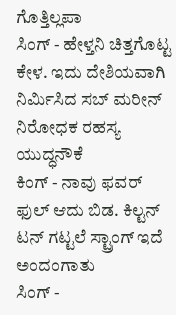ಗೊತ್ತಿಲ್ಲಪಾ
ಸಿಂಗ್ - ಹೇಳ್ತನಿ ಚಿತ್ತಗೊಟ್ಟ ಕೇಳ. ಇದು ದೇಶಿಯವಾಗಿ ನಿರ್ಮಿಸಿದ ಸಬ್ ಮರೀನ್ ನಿರೋಧಕ ರಹಸ್ಯ ಯುದ್ಧನೌಕೆ
ಕಿಂಗ್ - ನಾವು ಫವರ್ ಫುಲ್ ಆದು ಬಿಡ. ಕಿಲ್ಟನ್ ಟನ್ ಗಟ್ಟಲೆ ಸ್ಟ್ರಾಂಗ್ ಇದೆ ಅಂದಂಗಾತು
ಸಿಂಗ್ -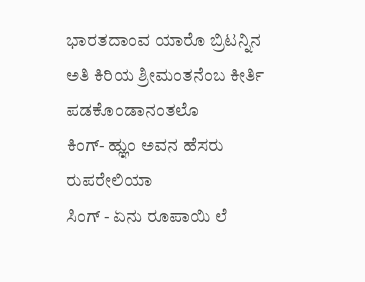ಭಾರತದಾಂವ ಯಾರೊ ಬ್ರಿಟನ್ನಿನ ಅತಿ ಕಿರಿಯ ಶ್ರೀಮಂತನೆಂಬ ಕೀರ್ತಿ ಪಡಕೊಂಡಾನಂತಲೊ
ಕಿಂಗ್- ಹ್ಞುಂ ಅವನ ಹೆಸರು ರುಪರೇಲಿಯಾ
ಸಿಂಗ್ - ಏನು ರೂಪಾಯಿ ಲೆ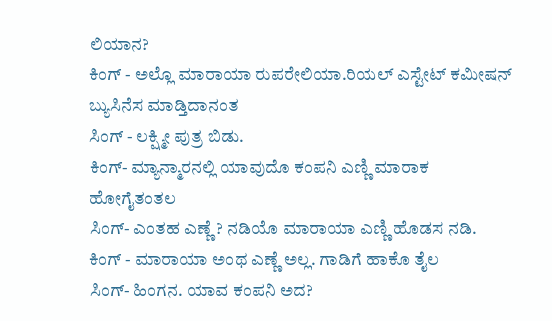ಲಿಯಾನ?
ಕಿಂಗ್ - ಅಲ್ಲೊ ಮಾರಾಯಾ ರುಪರೇಲಿಯಾ.ರಿಯಲ್ ಎಸ್ಟೇಟ್ ಕಮೀಷನ್ ಬ್ಯುಸಿನೆಸ ಮಾಡ್ತಿದಾನಂತ
ಸಿಂಗ್ - ಲಕ್ಷ್ಮೀ ಪುತ್ರ ಬಿಡು.
ಕಿಂಗ್- ಮ್ಯಾನ್ಮಾರನಲ್ಲಿ ಯಾವುದೊ ಕಂಪನಿ ಎಣ್ಣಿ ಮಾರಾಕ ಹೋಗೈತಂತಲ
ಸಿಂಗ್- ಎಂತಹ ಎಣ್ಣೆ ? ನಡಿಯೊ ಮಾರಾಯಾ ಎಣ್ಣಿ ಹೊಡಸ ನಡಿ.
ಕಿಂಗ್ - ಮಾರಾಯಾ ಅಂಥ ಎಣ್ಣೆ ಅಲ್ಲ. ಗಾಡಿಗೆ ಹಾಕೊ ತೈಲ
ಸಿಂಗ್- ಹಿಂಗನ. ಯಾವ ಕಂಪನಿ ಅದ?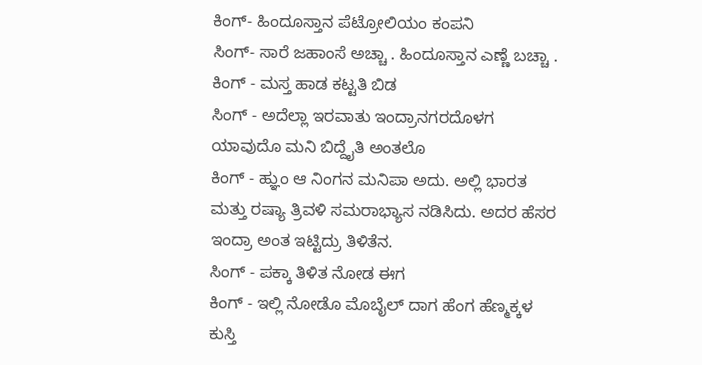ಕಿಂಗ್- ಹಿಂದೂಸ್ತಾನ ಪೆಟ್ರೋಲಿಯಂ ಕಂಪನಿ
ಸಿಂಗ್- ಸಾರೆ ಜಹಾಂಸೆ ಅಚ್ಚಾ . ಹಿಂದೂಸ್ತಾನ ಎಣ್ಣೆ ಬಚ್ಚಾ .
ಕಿಂಗ್ - ಮಸ್ತ ಹಾಡ ಕಟ್ಟತಿ ಬಿಡ
ಸಿಂಗ್ - ಅದೆಲ್ಲಾ ಇರವಾತು ಇಂದ್ರಾನಗರದೊಳಗ ಯಾವುದೊ ಮನಿ ಬಿದ್ದೈತಿ ಅಂತಲೊ
ಕಿಂಗ್ - ಹ್ಞುಂ ಆ ನಿಂಗನ ಮನಿಪಾ ಅದು. ಅಲ್ಲಿ ಭಾರತ ಮತ್ತು ರಷ್ಯಾ ತ್ರಿವಳಿ ಸಮರಾಭ್ಯಾಸ ನಡಿಸಿದು. ಅದರ ಹೆಸರ ಇಂದ್ರಾ ಅಂತ ಇಟ್ಟಿದ್ರು ತಿಳಿತೆನ.
ಸಿಂಗ್ - ಪಕ್ಕಾ ತಿಳಿತ ನೋಡ ಈಗ
ಕಿಂಗ್ - ಇಲ್ಲಿ ನೋಡೊ ಮೊಬೈಲ್ ದಾಗ ಹೆಂಗ ಹೆಣ್ಮಕ್ಕಳ ಕುಸ್ತಿ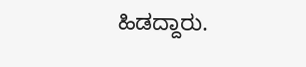ಹಿಡದ್ದಾರು.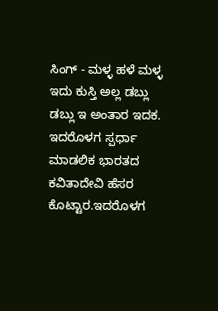ಸಿಂಗ್ - ಮಳ್ಳ ಹಳೆ ಮಳ್ಳ ಇದು ಕುಸ್ತಿ ಅಲ್ಲ ಡಬ್ಲು ಡಬ್ಲು ಇ ಅಂತಾರ ಇದಕ. ಇದರೊಳಗ ಸ್ಪರ್ಧಾ ಮಾಡಲಿಕ ಭಾರತದ ಕವಿತಾದೇವಿ ಹೆಸರ ಕೊಟ್ಟಾರ.ಇದರೊಳಗ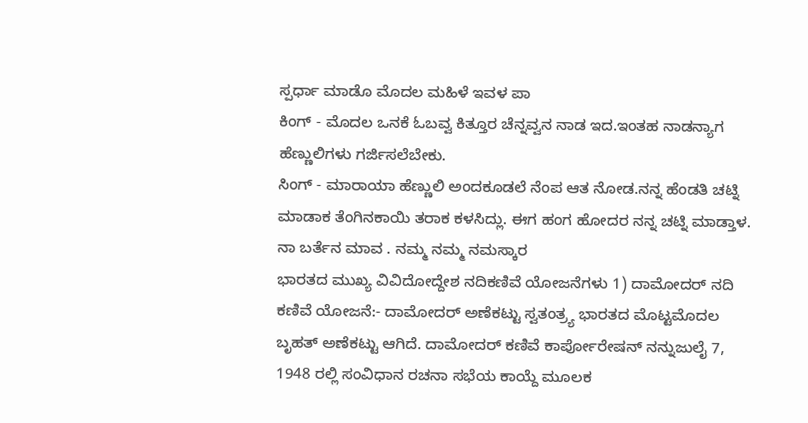ಸ್ಪರ್ಧಾ ಮಾಡೊ ಮೊದಲ ಮಹಿಳೆ ಇವಳ ಪಾ
ಕಿಂಗ್ - ಮೊದಲ ಒನಕೆ ಓಬವ್ವ ಕಿತ್ತೂರ ಚೆನ್ನವ್ವನ ನಾಡ ಇದ.ಇಂತಹ ನಾಡನ್ಯಾಗ ಹೆಣ್ಣುಲಿಗಳು ಗರ್ಜಿಸಲೆಬೇಕು.
ಸಿಂಗ್ - ಮಾರಾಯಾ ಹೆಣ್ಣುಲಿ ಅಂದಕೂಡಲೆ ನೆಂಪ ಆತ ನೋಡ.ನನ್ನ ಹೆಂಡತಿ ಚಟ್ನಿ ಮಾಡಾಕ ತೆಂಗಿನಕಾಯಿ ತರಾಕ ಕಳಸಿದ್ಲು. ಈಗ ಹಂಗ ಹೋದರ ನನ್ನ ಚಟ್ನಿ ಮಾಡ್ತಾಳ. ನಾ ಬರ್ತೆನ ಮಾವ . ನಮ್ಮ ನಮ್ಮ ನಮಸ್ಕಾರ
ಭಾರತದ ಮುಖ್ಯ ವಿವಿದೋದ್ದೇಶ ನದಿಕಣಿವೆ ಯೋಜನೆಗಳು 1) ದಾಮೋದರ್ ನದಿ ಕಣಿವೆ ಯೋಜನೆ:- ದಾಮೋದರ್ ಅಣೆಕಟ್ಟು ಸ್ವತಂತ್ರ್ಯ ಭಾರತದ ಮೊಟ್ಟಮೊದಲ ಬೃಹತ್ ಅಣೆಕಟ್ಟು ಆಗಿದೆ. ದಾಮೋದರ್ ಕಣಿವೆ ಕಾರ್ಪೋರೇಷನ್ ನನ್ನುಜುಲೈ 7, 1948 ರಲ್ಲಿ ಸಂವಿಧಾನ ರಚನಾ ಸಭೆಯ ಕಾಯ್ದೆ ಮೂಲಕ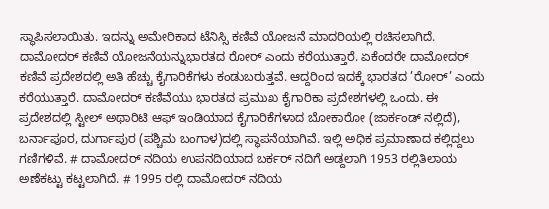ಸ್ಥಾಪಿಸಲಾಯಿತು. ಇದನ್ನು ಅಮೇರಿಕಾದ ಟೆನಿಸ್ಸಿ ಕಣಿವೆ ಯೋಜನೆ ಮಾದರಿಯಲ್ಲಿ ರಚಿಸಲಾಗಿದೆ. ದಾಮೋದರ್ ಕಣಿವೆ ಯೋಜನೆಯನ್ನುಭಾರತದ ರೋರ್ ಎಂದು ಕರೆಯುತ್ತಾರೆ. ಏಕೆಂದರೇ ದಾಮೋದರ್ ಕಣಿವೆ ಪ್ರದೇಶದಲ್ಲಿ ಅತಿ ಹೆಚ್ಚು ಕೈಗಾರಿಕೆಗಳು ಕಂಡುಬರುತ್ತವೆ. ಆದ್ದರಿಂದ ಇದಕ್ಕೆ ಭಾರತದ ’ರೋರ್’ ಎಂದು ಕರೆಯುತ್ತಾರೆ. ದಾಮೋದರ್ ಕಣಿವೆಯು ಭಾರತದ ಪ್ರಮುಖ ಕೈಗಾರಿಕಾ ಪ್ರದೇಶಗಳಲ್ಲಿ ಒಂದು. ಈ ಪ್ರದೇಶದಲ್ಲಿ ಸ್ಟೀಲ್ ಅಥಾರಿಟಿ ಆಫ್ ಇಂಡಿಯಾದ ಕೈಗಾರಿಕೆಗಳಾದ ಬೋಕಾರೋ (ಜಾರ್ಕಂಡ್ ನಲ್ಲಿದೆ), ಬರ್ನಾಪೂರ, ದುರ್ಗಾಪುರ (ಪಶ್ಚಿಮ ಬಂಗಾಳ)ದಲ್ಲಿ ಸ್ಥಾಪನೆಯಾಗಿವೆ. ಇಲ್ಲಿ ಅಧಿಕ ಪ್ರಮಾಣಾದ ಕಲ್ಲಿದ್ದಲು ಗಣಿಗಳಿವೆ. # ದಾಮೋದರ್ ನದಿಯ ಉಪನದಿಯಾದ ಬರ್ಕರ್ ನದಿಗೆ ಅಡ್ದಲಾಗಿ 1953 ರಲ್ಲಿತಿಲಾಯ ಅಣೆಕಟ್ಟು ಕಟ್ಟಲಾಗಿದೆ. # 1995 ರಲ್ಲಿ ದಾಮೋದರ್ ನದಿಯ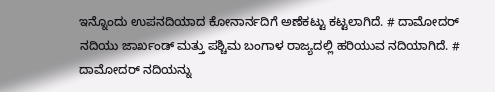ಇನ್ನೊಂದು ಉಪನದಿಯಾದ ಕೋನಾರ್ನದಿಗೆ ಅಣೆಕಟ್ಟು ಕಟ್ಟಲಾಗಿದೆ. # ದಾಮೋದರ್ ನದಿಯು ಜಾರ್ಖಂಡ್ ಮತ್ತು ಪಶ್ಚಿಮ ಬಂಗಾಳ ರಾಜ್ಯದಲ್ಲಿ ಹರಿಯುವ ನದಿಯಾಗಿದೆ. # ದಾಮೋದರ್ ನದಿಯನ್ನು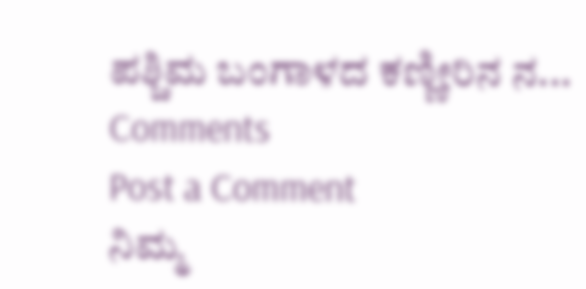ಪಶ್ಚಿಮ ಬಂಗಾಳದ ಕಣ್ಣೀರಿನ ನ...
Comments
Post a Comment
ನಿಮ್ಮ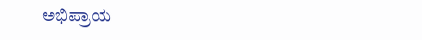ಅಭಿಪ್ರಾಯ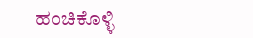ಹಂಚಿಕೊಳ್ಳಿ